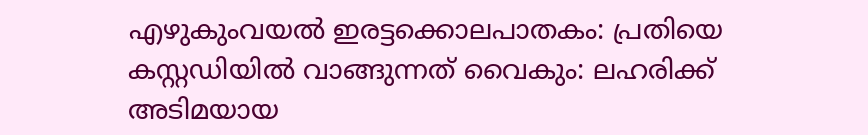എഴുകുംവയല്‍ ഇരട്ടക്കൊലപാതകം: പ്രതിയെ കസ്റ്റഡിയില്‍ വാങ്ങുന്നത് വൈകും: ലഹരിക്ക് അടിമയായ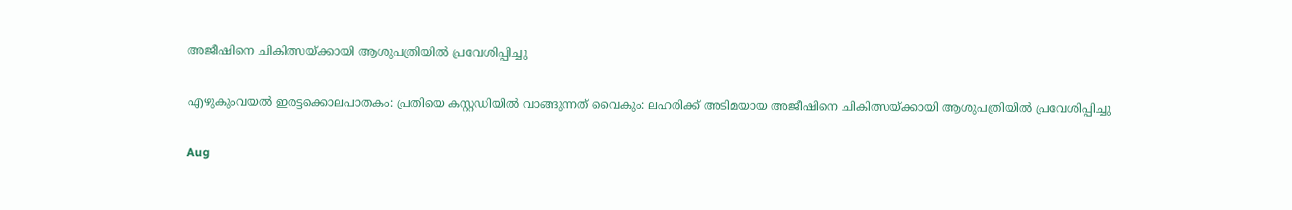അജീഷിനെ ചികിത്സയ്ക്കായി ആശുപത്രിയില്‍ പ്രവേശിപ്പിച്ചു

എഴുകുംവയല്‍ ഇരട്ടക്കൊലപാതകം: പ്രതിയെ കസ്റ്റഡിയില്‍ വാങ്ങുന്നത് വൈകും: ലഹരിക്ക് അടിമയായ അജീഷിനെ ചികിത്സയ്ക്കായി ആശുപത്രിയില്‍ പ്രവേശിപ്പിച്ചു

Aug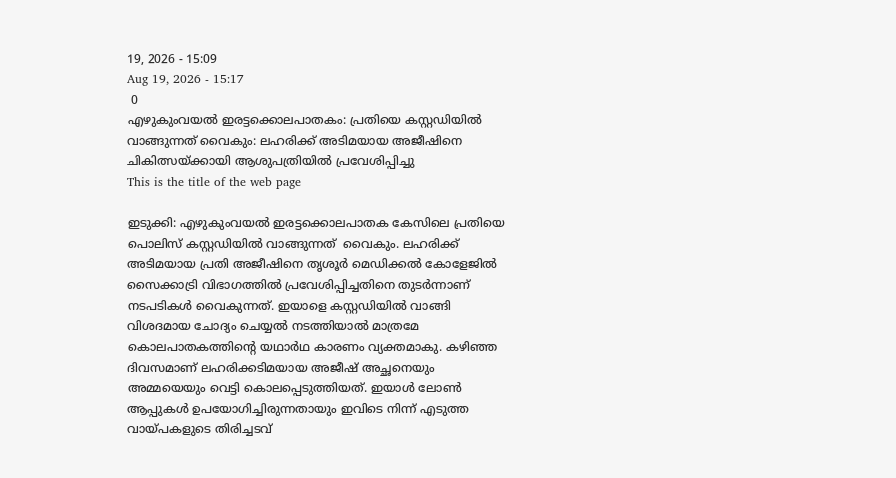19, 2026 - 15:09
Aug 19, 2026 - 15:17
 0
എഴുകുംവയല്‍ ഇരട്ടക്കൊലപാതകം: പ്രതിയെ കസ്റ്റഡിയില്‍ വാങ്ങുന്നത് വൈകും: ലഹരിക്ക് അടിമയായ അജീഷിനെ ചികിത്സയ്ക്കായി ആശുപത്രിയില്‍ പ്രവേശിപ്പിച്ചു
This is the title of the web page

ഇടുക്കി: എഴുകുംവയല്‍ ഇരട്ടക്കൊലപാതക കേസിലെ പ്രതിയെ പൊലിസ് കസ്റ്റഡിയില്‍ വാങ്ങുന്നത്  വൈകും. ലഹരിക്ക് അടിമയായ പ്രതി അജീഷിനെ തൃശൂര്‍ മെഡിക്കല്‍ കോളേജില്‍ സൈക്കാട്രി വിഭാഗത്തില്‍ പ്രവേശിപ്പിച്ചതിനെ തുടര്‍ന്നാണ് നടപടികള്‍ വൈകുന്നത്. ഇയാളെ കസ്റ്റഡിയില്‍ വാങ്ങി വിശദമായ ചോദ്യം ചെയ്യല്‍ നടത്തിയാല്‍ മാത്രമേ കൊലപാതകത്തിന്റെ യഥാര്‍ഥ കാരണം വ്യക്തമാകു. കഴിഞ്ഞ ദിവസമാണ് ലഹരിക്കടിമയായ അജീഷ് അച്ഛനെയും അമ്മയെയും വെട്ടി കൊലപ്പെടുത്തിയത്. ഇയാള്‍ ലോണ്‍ ആപ്പുകള്‍ ഉപയോഗിച്ചിരുന്നതായും ഇവിടെ നിന്ന് എടുത്ത വായ്പകളുടെ തിരിച്ചടവ്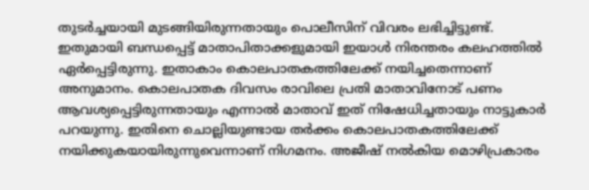തുടര്‍ച്ചയായി മുടങ്ങിയിരുന്നതായും പൊലീസിന് വിവരം ലഭിച്ചിട്ടുണ്ട്. ഇതുമായി ബന്ധപ്പെട്ട് മാതാപിതാക്കളുമായി ഇയാള്‍ നിരന്തരം കലഹത്തില്‍ ഏര്‍പ്പെട്ടിരുന്നു. ഇതാകാം കൊലപാതകത്തിലേക്ക് നയിച്ചതെന്നാണ് അനുമാനം. കൊലപാതക ദിവസം രാവിലെ പ്രതി മാതാവിനോട് പണം ആവശ്യപ്പെട്ടിരുന്നതായും എന്നാല്‍ മാതാവ് ഇത് നിഷേധിച്ചതായും നാട്ടുകാര്‍ പറയുന്നു. ഇതിനെ ചൊല്ലിയുണ്ടായ തര്‍ക്കം കൊലപാതകത്തിലേക്ക് നയിക്കുകയായിരുന്നുവെന്നാണ് നിഗമനം. അജീഷ് നല്‍കിയ മൊഴിപ്രകാരം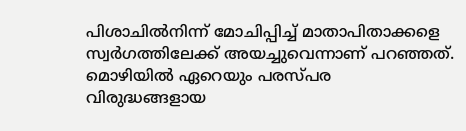പിശാചില്‍നിന്ന് മോചിപ്പിച്ച് മാതാപിതാക്കളെ സ്വര്‍ഗത്തിലേക്ക് അയച്ചുവെന്നാണ് പറഞ്ഞത്. മൊഴിയില്‍ ഏറെയും പരസ്പര വിരുദ്ധങ്ങളായ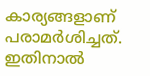കാര്യങ്ങളാണ് പരാമര്‍ശിച്ചത്. ഇതിനാല്‍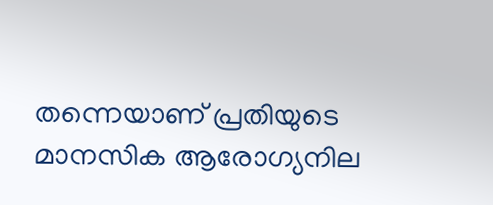തന്നെയാണ് പ്രതിയുടെ മാനസിക ആരോഗ്യനില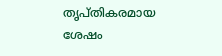തൃപ്തികരമായ ശേഷം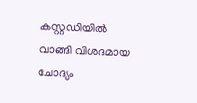കസ്റ്റഡിയില്‍ വാങ്ങി വിശദമായ ചോദ്യം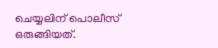ചെയ്യലിന് പൊലീസ് ഒരുങ്ങിയത്.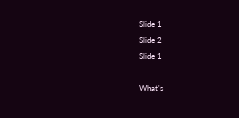Slide 1
Slide 2
Slide 1

What's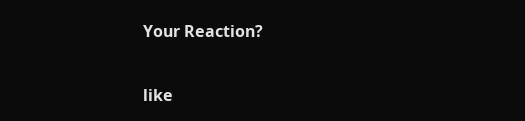Your Reaction?

like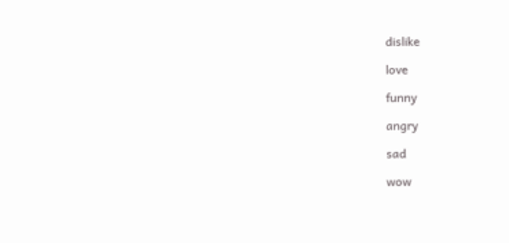dislike

love

funny

angry

sad

wow